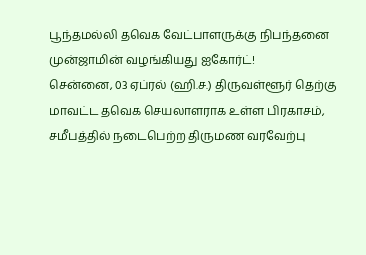பூந்தமல்லி தவெக வேட்பாளருக்கு நிபந்தனை முன்ஜாமின் வழங்கியது ஐகோர்ட்!
சென்னை, 03 ஏப்ரல் (ஹி.ச.) திருவள்ளூர் தெற்கு மாவட்ட தவெக செயலாளராக உள்ள பிரகாசம், சமீபத்தில் நடைபெற்ற திருமண வரவேற்பு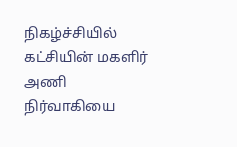நிகழ்ச்சியில் கட்சியின் மகளிர் அணி நிர்வாகியை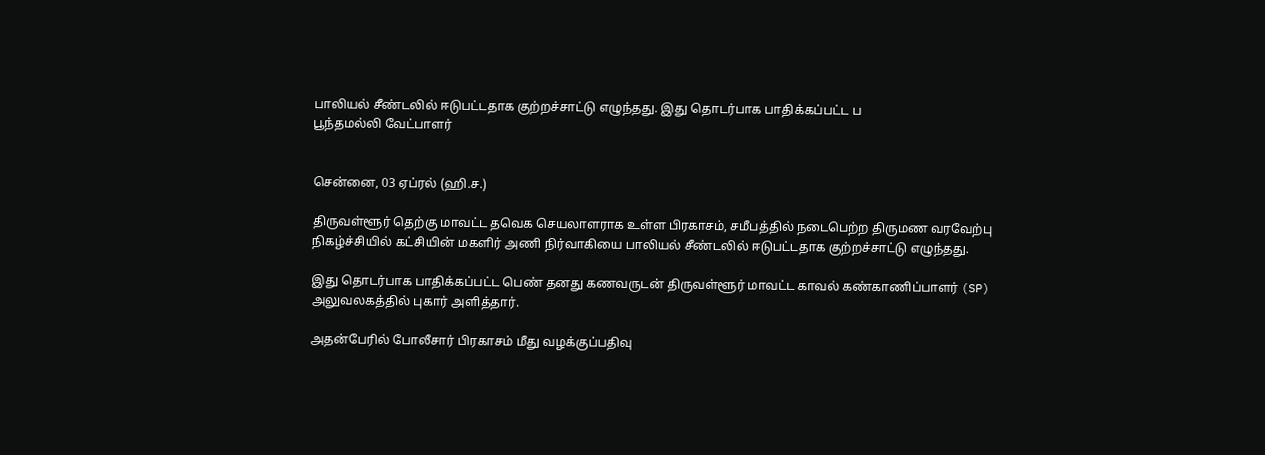பாலியல் சீண்டலில் ஈடுபட்டதாக குற்றச்சாட்டு எழுந்தது. இது தொடர்பாக பாதிக்கப்பட்ட ப
பூந்தமல்லி வேட்பாளர்


சென்னை, 03 ஏப்ரல் (ஹி.ச.)

திருவள்ளூர் தெற்கு மாவட்ட தவெக செயலாளராக உள்ள பிரகாசம், சமீபத்தில் நடைபெற்ற திருமண வரவேற்பு நிகழ்ச்சியில் கட்சியின் மகளிர் அணி நிர்வாகியை பாலியல் சீண்டலில் ஈடுபட்டதாக குற்றச்சாட்டு எழுந்தது.

இது தொடர்பாக பாதிக்கப்பட்ட பெண் தனது கணவருடன் திருவள்ளூர் மாவட்ட காவல் கண்காணிப்பாளர் (SP) அலுவலகத்தில் புகார் அளித்தார்.

அதன்பேரில் போலீசார் பிரகாசம் மீது வழக்குப்பதிவு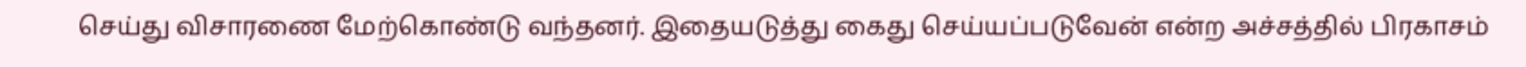செய்து விசாரணை மேற்கொண்டு வந்தனர். இதையடுத்து கைது செய்யப்படுவேன் என்ற அச்சத்தில் பிரகாசம்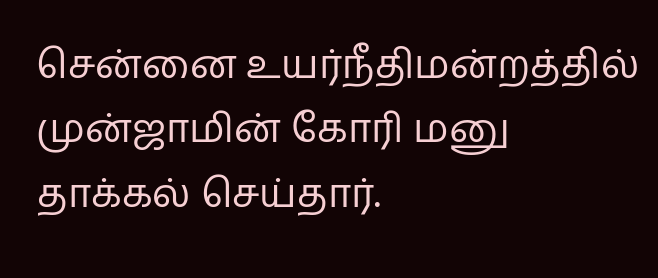சென்னை உயர்நீதிமன்றத்தில் முன்ஜாமின் கோரி மனு தாக்கல் செய்தார்.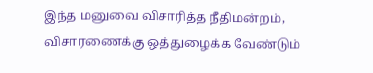இந்த மனுவை விசாரித்த நீதிமன்றம், விசாரணைக்கு ஒத்துழைக்க வேண்டும்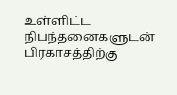உள்ளிட்ட நிபந்தனைகளுடன் பிரகாசத்திற்கு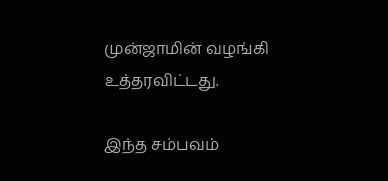முன்ஜாமின் வழங்கி உத்தரவிட்டது.

இந்த சம்பவம்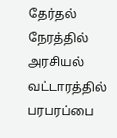தேர்தல் நேரத்தில் அரசியல் வட்டாரத்தில் பரபரப்பை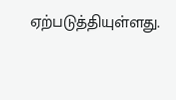ஏற்படுத்தியுள்ளது.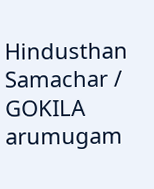Hindusthan Samachar / GOKILA arumugam